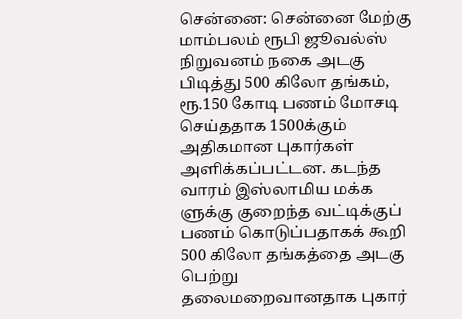சென்னை: சென்னை மேற்கு மாம்பலம் ரூபி ஜூவல்ஸ் நிறுவனம் நகை அடகு பிடித்து 500 கிலோ தங்கம், ரூ.150 கோடி பணம் மோசடி செய்ததாக 1500க்கும் அதிகமான புகார்கள் அளிக்கப்பட்டன. கடந்த வாரம் இஸ்லாமிய மக்க ளுக்கு குறைந்த வட்டிக்குப் பணம் கொடுப்பதாகக் கூறி 500 கிலோ தங்கத்தை அடகு பெற்று தலைமறைவானதாக புகார்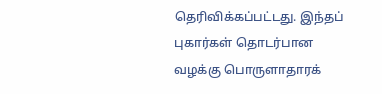தெரிவிக்கப்பட்டது. இந்தப் புகார்கள் தொடர்பான வழக்கு பொருளாதாரக்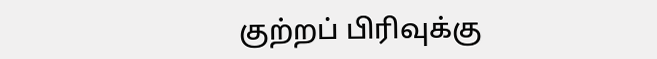குற்றப் பிரிவுக்கு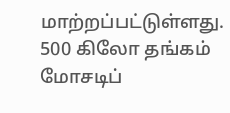மாற்றப்பட்டுள்ளது.
500 கிலோ தங்கம் மோசடிப்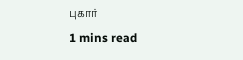புகார்
1 mins read